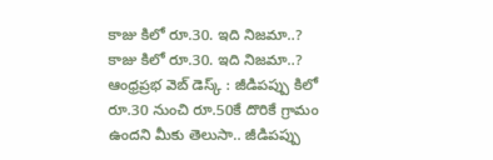కాజు కిలో రూ.30. ఇది నిజమా..?
కాజు కిలో రూ.30. ఇది నిజమా..?
ఆంధ్రప్రభ వెబ్ డెస్క్ : జీడిపప్పు కిలో రూ.30 నుంచి రూ.50కే దొరికే గ్రామం ఉందని మీకు తెలుసా.. జీడిపప్పు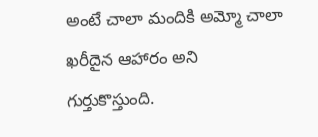అంటే చాలా మందికి అమ్మో చాలా ఖరీదైన ఆహారం అని గుర్తుకొస్తుంది.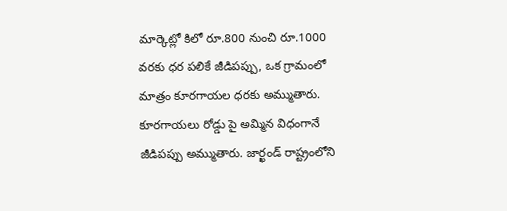మార్కెట్లో కిలో రూ.800 నుంచి రూ.1000 వరకు ధర పలికే జీడిపప్పు, ఒక గ్రామంలో మాత్రం కూరగాయల ధరకు అమ్ముతారు. కూరగాయలు రోడ్డు పై అమ్మిన విధంగానే జీడిపప్పు అమ్ముతారు. జార్ఖండ్ రాష్ట్రంలోని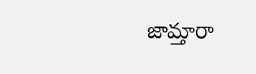జామ్తారా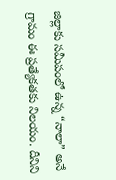జిల్లాకు సమీపంలో ఉన్న “నాలా” అనే గ్రామం ఈ ప్రత్యేకతకు నిలయం. దీనిని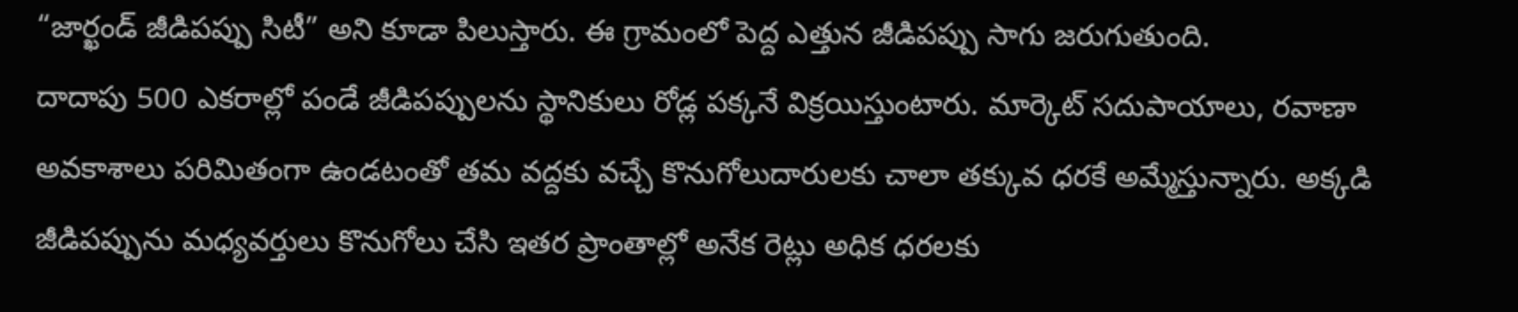“జార్ఖండ్ జీడిపప్పు సిటీ” అని కూడా పిలుస్తారు. ఈ గ్రామంలో పెద్ద ఎత్తున జీడిపప్పు సాగు జరుగుతుంది.
దాదాపు 500 ఎకరాల్లో పండే జీడిపప్పులను స్థానికులు రోడ్ల పక్కనే విక్రయిస్తుంటారు. మార్కెట్ సదుపాయాలు, రవాణా అవకాశాలు పరిమితంగా ఉండటంతో తమ వద్దకు వచ్చే కొనుగోలుదారులకు చాలా తక్కువ ధరకే అమ్మేస్తున్నారు. అక్కడి జీడిపప్పును మధ్యవర్తులు కొనుగోలు చేసి ఇతర ప్రాంతాల్లో అనేక రెట్లు అధిక ధరలకు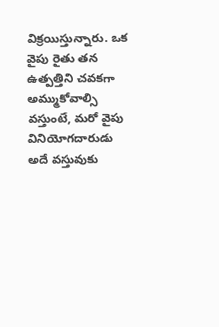విక్రయిస్తున్నారు. ఒక వైపు రైతు తన ఉత్పత్తిని చవకగా అమ్ముకోవాల్సి వస్తుంటే, మరో వైపు వినియోగదారుడు అదే వస్తువుకు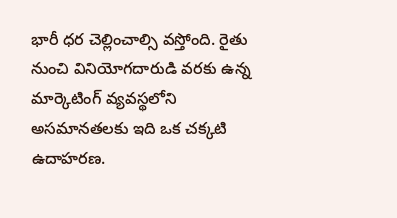భారీ ధర చెల్లించాల్సి వస్తోంది. రైతు నుంచి వినియోగదారుడి వరకు ఉన్న మార్కెటింగ్ వ్యవస్థలోని అసమానతలకు ఇది ఒక చక్కటి ఉదాహరణ.